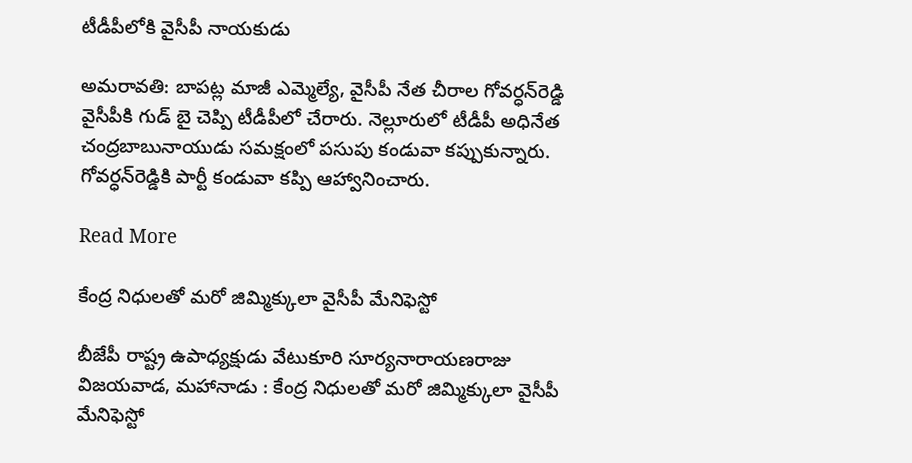టీడీపీలోకి వైసీపీ నాయకుడు

అమరావతి: బాపట్ల మాజీ ఎమ్మెల్యే, వైసీపీ నేత చీరాల గోవర్ధన్‌రెడ్డి వైసీపీకి గుడ్‌ బై చెప్పి టీడీపీలో చేరారు. నెల్లూరులో టీడీపీ అధినేత చంద్రబాబునాయుడు సమక్షంలో పసుపు కండువా కప్పుకున్నారు. గోవర్ధన్‌రెడ్డికి పార్టీ కండువా కప్పి ఆహ్వానించారు.

Read More

కేంద్ర నిధులతో మరో జిమ్మిక్కులా వైసీపీ మేనిఫెస్టో

బీజేపీ రాష్ట్ర ఉపాధ్యక్షుడు వేటుకూరి సూర్యనారాయణరాజు విజయవాడ, మహానాడు : కేంద్ర నిధులతో మరో జిమ్మిక్కులా వైసీపీ మేనిఫెస్టో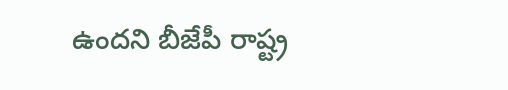ఉందని బీజేపీ రాష్ట్ర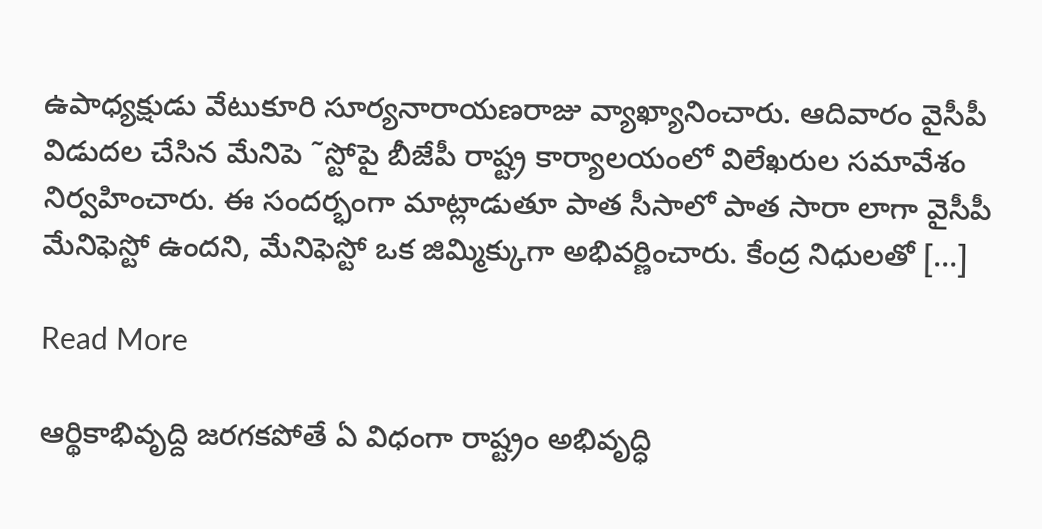ఉపాధ్యక్షుడు వేటుకూరి సూర్యనారాయణరాజు వ్యాఖ్యానించారు. ఆదివారం వైసీపీ విడుదల చేసిన మేనిపె ˜స్టోపై బీజేపీ రాష్ట్ర కార్యాలయంలో విలేఖరుల సమావేశం నిర్వహించారు. ఈ సందర్భంగా మాట్లాడుతూ పాత సీసాలో పాత సారా లాగా వైసీపీ మేనిఫెస్టో ఉందని, మేనిఫెస్టో ఒక జిమ్మిక్కుగా అభివర్ణించారు. కేంద్ర నిధులతో […]

Read More

ఆర్థికాభివృద్ది జరగకపోతే ఏ విధంగా రాష్ట్రం అభివృద్ధి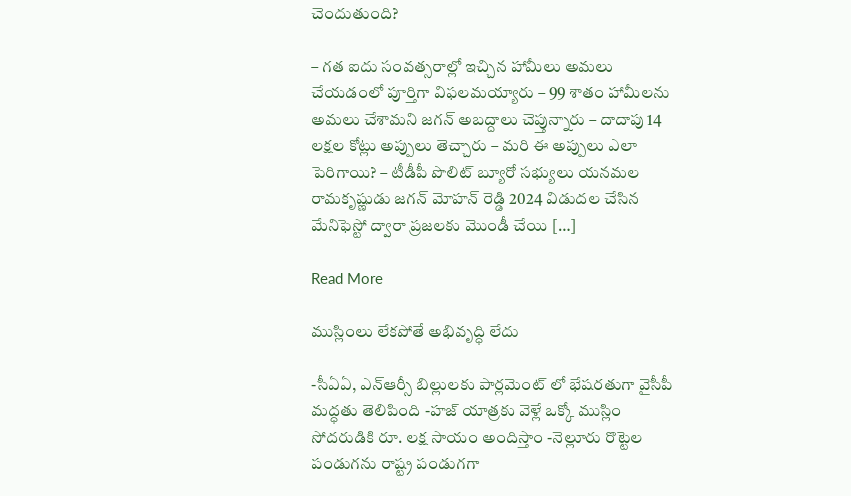చెందుతుంది?

– గత ఐదు సంవత్సరాల్లో ఇచ్చిన హామీలు అమలు చేయడంలో పూర్తిగా విఫలమయ్యారు – 99 శాతం హామీలను అమలు చేశామని జగన్ అబద్దాలు చెప్తున్నారు – దాదాపు 14 లక్షల కోట్లు అప్పులు తెచ్చారు – మరి ఈ అప్పులు ఎలా పెరిగాయి? – టీడీపీ పొలిట్ బ్యూరో సభ్యులు యనమల రామకృష్ణుడు జగన్ మోహన్ రెడ్డి 2024 విడుదల చేసిన మేనిఫెస్టో ద్వారా ప్రజలకు మొండీ చేయి […]

Read More

ముస్లింలు లేకపోతే అభివృద్ధి లేదు

-సీఏఏ, ఎన్ఆర్సీ బిల్లులకు పార్లమెంట్ లో భేషరతుగా వైసీపీ మద్ధతు తెలిపింది -హజ్ యాత్రకు వెళ్లే ఒక్కో ముస్లిం సోదరుడికి రూ. లక్ష సాయం అందిస్తాం -నెల్లూరు రొట్టెల పండుగను రాష్ట్ర పండుగగా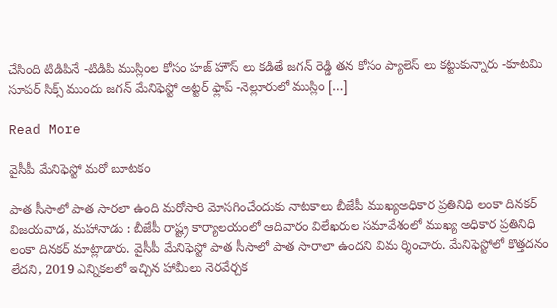చేసింది టిడిపినే -టిడిపి ముస్లింల కోసం హజ్ హౌస్ లు కడితే జగన్ రెడ్డి తన కోసం ప్యాలెస్ లు కట్టుకున్నారు -కూటమి సూపర్ సిక్స్ ముందు జగన్ మేనిఫెస్టో అట్టర్ ఫ్లాప్ -నెల్లూరులో ముస్లిం […]

Read More

వైసీపీ మేనిఫెస్టో మరో బూటకం

పాత సీసాలో పాత సారలా ఉంది మరోసారి మోసగించేందుకు నాటకాలు బీజేపీ ముఖ్యఅధికార ప్రతినిధి లంకా దినకర్‌ విజయవాడ, మహానాడు : బీజేపీ రాష్ట్ర కార్యాలయంలో ఆదివారం విలేఖరుల సమావేశంలో ముఖ్య అధికార ప్రతినిధి లంకా దినకర్‌ మాట్లాడారు. వైసీపీ మేనిఫెస్టో పాత సీసాలో పాత సారాలా ఉందని విమ ర్శించారు. మేనిఫెస్టోలో కొత్తదనం లేదని, 2019 ఎన్నికలలో ఇచ్చిన హామీలు నెరవేర్చక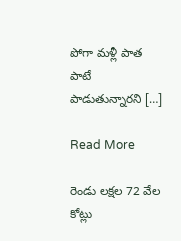పోగా మళ్లీ పాత పాటే పాడుతున్నారని […]

Read More

రెండు లక్షల 72 వేల కోట్లు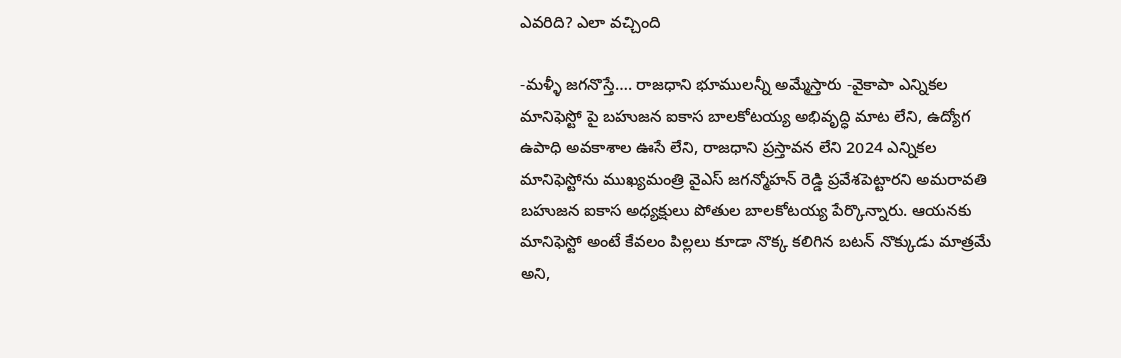ఎవరిది? ఎలా వచ్చింది

-మళ్ళీ జగనొస్తే…. రాజధాని భూములన్నీ అమ్మేస్తారు -వైకాపా ఎన్నికల మానిఫెస్టో పై బహుజన ఐకాస బాలకోటయ్య అభివృద్ధి మాట లేని, ఉద్యోగ ఉపాధి అవకాశాల ఊసే లేని, రాజధాని ప్రస్తావన లేని 2024 ఎన్నికల మానిఫెస్టోను ముఖ్యమంత్రి వైఎస్ జగన్మోహన్ రెడ్డి ప్రవేశపెట్టారని అమరావతి బహుజన ఐకాస అధ్యక్షులు పోతుల బాలకోటయ్య పేర్కొన్నారు. ఆయనకు మానిఫెస్టో అంటే కేవలం పిల్లలు కూడా నొక్క కలిగిన బటన్ నొక్కుడు మాత్రమే అని,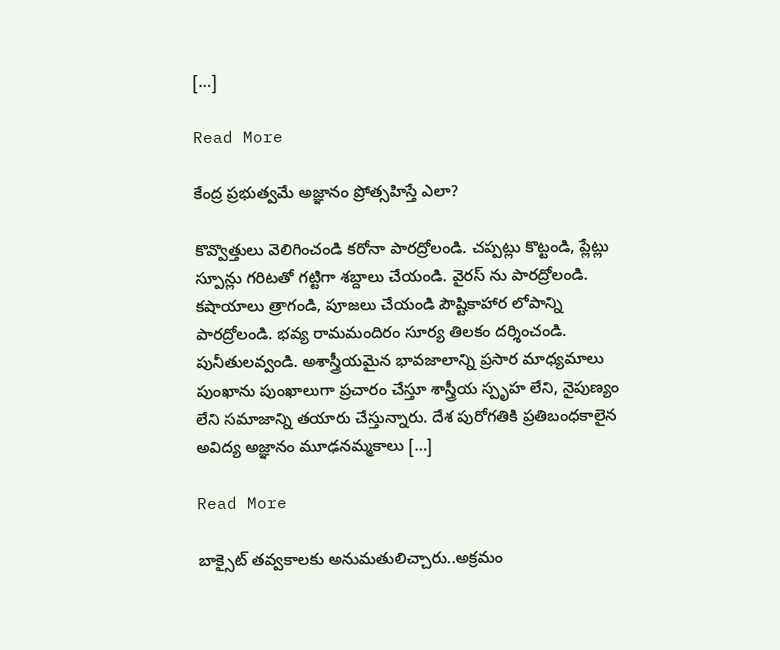[…]

Read More

కేంద్ర ప్రభుత్వమే అజ్ఞానం ప్రోత్సహిస్తే ఎలా?

కొవ్వొత్తులు వెలిగించండి కరోనా పారద్రోలండి. చప్పట్లు కొట్టండి, ప్లేట్లు స్పూన్లు గరిటతో గట్టిగా శబ్దాలు చేయండి. వైరస్ ను పారద్రోలండి. కషాయాలు త్రాగండి, పూజలు చేయండి పౌష్టికాహార లోపాన్ని పారద్రోలండి. భవ్య రామమందిరం సూర్య తిలకం దర్శించండి. పునీతులవ్వండి. అశాస్త్రీయమైన భావజాలాన్ని ప్రసార మాధ్యమాలు పుంఖాను పుంఖాలుగా ప్రచారం చేస్తూ శాస్త్రీయ స్పృహ లేని, నైపుణ్యం లేని సమాజాన్ని తయారు చేస్తున్నారు. దేశ పురోగతికి ప్రతిబంధకాలైన అవిద్య అజ్ఞానం మూఢనమ్మకాలు […]

Read More

బాక్సైట్‌ తవ్వకాలకు అనుమతులిచ్చారు..అక్రమం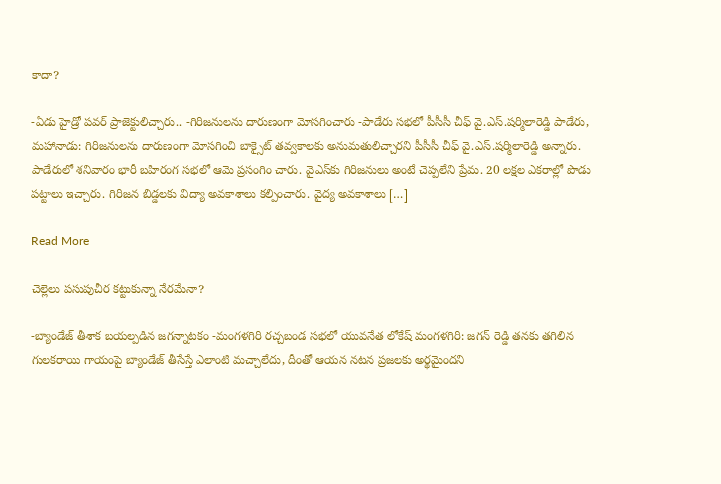కాదా?

-ఏడు హైడ్రో పవర్‌ ప్రాజెక్టులిచ్చారు.. -గిరిజనులను దారుణంగా మోసగించారు -పాడేరు సభలో పీసీసీ చీఫ్‌ వై.ఎస్‌.షర్మిలారెడ్డి పాడేరు, మహానాడు: గిరిజనులను దారుణంగా మోసగించి బాక్సైట్‌ తవ్వకాలకు అనుమతులిచ్చారని పీసీసీ చీఫ్‌ వై.ఎస్‌.షర్మిలారెడ్డి అన్నారు. పాడేరులో శనివారం భారీ బహిరంగ సభలో ఆమె ప్రసంగిం చారు. వైఎస్‌కు గిరిజనులు అంటే చెప్పలేని ప్రేమ. 20 లక్షల ఎకరాల్లో పొడు పట్టాలు ఇచ్చారు. గిరిజన బిడ్డలకు విద్యా అవకాశాలు కల్పించారు. వైద్య అవకాశాలు […]

Read More

చెల్లెలు పసుపుచీర కట్టుకున్నా నేరమేనా?

-బ్యాండేజ్ తీశాక బయల్పడిన జగన్నాటకం -మంగళగిరి రచ్చబండ సభలో యువనేత లోకేష్ మంగళగిరి: జగన్ రెడ్డి తనకు తగిలిన గులకరాయి గాయంపై బ్యాండేజ్ తీసేస్తే ఎలాంటి మచ్చాలేదు, దీంతో ఆయన నటన ప్రజలకు అర్థమైందని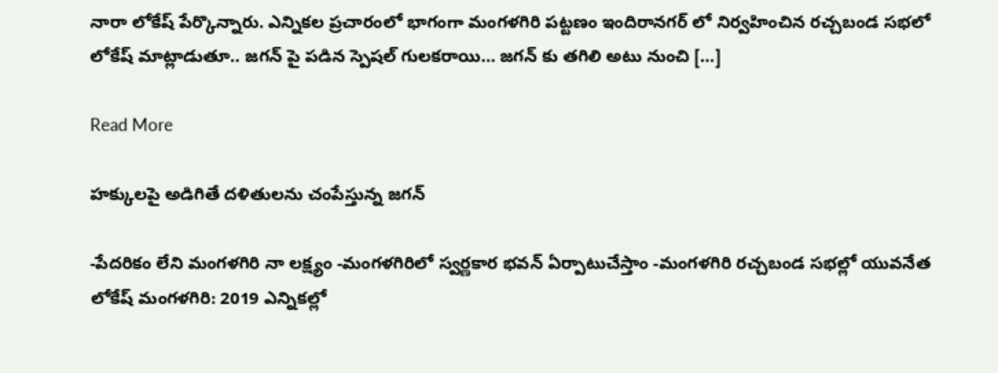నారా లోకేష్ పేర్కొన్నారు. ఎన్నికల ప్రచారంలో భాగంగా మంగళగిరి పట్టణం ఇందిరానగర్ లో నిర్వహించిన రచ్చబండ సభలో లోకేష్ మాట్లాడుతూ.. జగన్ పై పడిన స్పెషల్ గులకరాయి… జగన్ కు తగిలి అటు నుంచి […]

Read More

హక్కులపై అడిగితే దళితులను చంపేస్తున్న జగన్

-పేదరికం లేని మంగళగిరి నా లక్ష్యం -మంగళగిరిలో స్వర్ణకార భవన్ ఏర్పాటుచేస్తాం -మంగళగిరి రచ్చబండ సభల్లో యువనేత లోకేష్ మంగళగిరి: 2019 ఎన్నికల్లో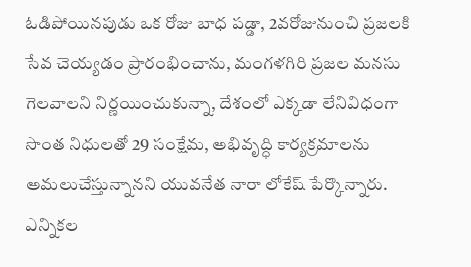ఓడిపోయినపుడు ఒక రోజు బాధ పడ్డా, 2వరోజునుంచి ప్రజలకి సేవ చెయ్యడం ప్రారంభించాను, మంగళగిరి ప్రజల మనసు గెలవాలని నిర్ణయించుకున్నా, దేశంలో ఎక్కడా లేనివిధంగా సొంత నిధులతో 29 సంక్షేమ, అభివృద్ధి కార్యక్రమాలను అమలుచేస్తున్నానని యువనేత నారా లోకేష్ పేర్కొన్నారు. ఎన్నికల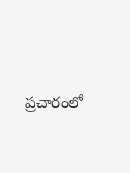ప్రచారంలో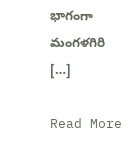భాగంగా మంగళగిరి […]

Read More